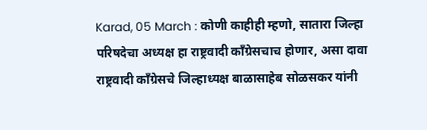Karad, 05 March : कोणी काहीही म्हणो, सातारा जिल्हा परिषदेचा अध्यक्ष हा राष्ट्रवादी कॉंग्रेसचाच होणार, असा दावा राष्ट्रवादी काँग्रेसचे जिल्हाध्यक्ष बाळासाहेब सोळसकर यांनी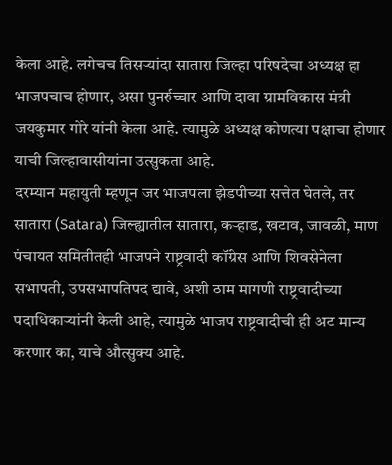केला आहे. लगेचच तिसऱ्यांदा सातारा जिल्हा परिषदेचा अध्यक्ष हा भाजपचाच होणार, असा पुनर्रुच्चार आणि दावा ग्रामविकास मंत्री जयकुमार गोरे यांनी केला आहे. त्यामुळे अध्यक्ष कोणत्या पक्षाचा होणार याची जिल्हावासीयांना उत्सुकता आहे.
दरम्यान महायुती म्हणून जर भाजपला झेडपीच्या सत्तेत घेतले, तर सातारा (Satara) जिल्ह्यातील सातारा, कऱ्हाड, खटाव, जावळी, माण पंचायत समितीतही भाजपने राष्ट्रवादी कॉंग्रेस आणि शिवसेनेला सभापती, उपसभापतिपद द्यावे, अशी ठाम मागणी राष्ट्रवादीच्या पदाधिकाऱ्यांनी केली आहे, त्यामुळे भाजप राष्ट्रवादीची ही अट मान्य करणार का, याचे औत्सुक्य आहे.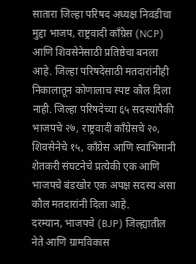सातारा जिल्हा परिषद अध्यक्ष निवडीचा मुद्दा भाजप, राष्ट्रवादी कॉंग्रेस (NCP) आणि शिवसेनेसाठी प्रतिष्ठेचा बनला आहे. जिल्हा परिषदेसाठी मतदारांनीही निकालातून कोणालाच स्पष्ट कौल दिला नाही. जिल्हा परिषदेच्या ६५ सदस्यांपैकी भाजपचे २७, राष्ट्रवादी काँग्रेसचे २०, शिवसेनेचे १५, काँग्रेस आणि स्वाभिमानी शेतकरी संघटनेचे प्रत्येकी एक आणि भाजपचे बंडखोर एक अपक्ष सदस्य असा कौल मतदारांनी दिला आहे.
दरम्यान, भाजपचे (BJP) जिल्ह्यातील नेते आणि ग्रामविकास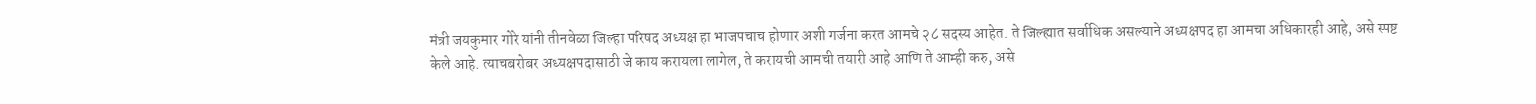मंत्री जयकुमार गोरे यांनी तीनवेळा जिल्हा परिषद अध्यक्ष हा भाजपचाच होणार अशी गर्जना करत आमचे २८ सदस्य आहेत. ते जिल्ह्यात सर्वाधिक असल्याने अध्यक्षपद हा आमचा अधिकारही आहे, असे स्पष्ट केले आहे. त्याचबरोबर अध्यक्षपदासाठी जे काय करायला लागेल, ते करायची आमची तयारी आहे आणि ते आम्ही करु, असे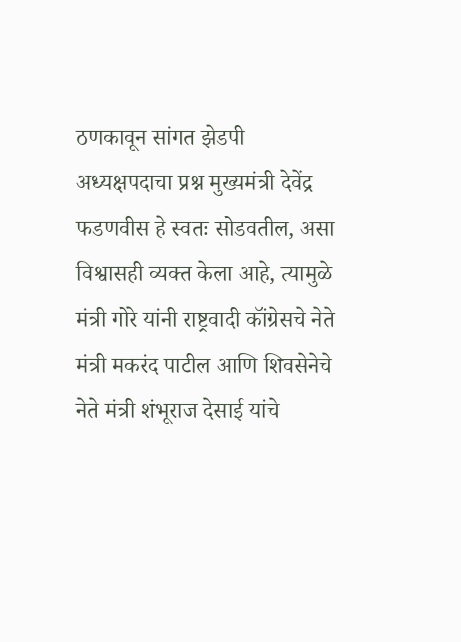ठणकावून सांगत झेडपी अध्यक्षपदाचा प्रश्न मुख्यमंत्री देवेंद्र फडणवीस हे स्वतः सोडवतील, असा विश्वासही व्यक्त केला आहे, त्यामुळे मंत्री गोरे यांनी राष्ट्रवादी कॉंग्रेसचे नेते मंत्री मकरंद पाटील आणि शिवसेनेचे नेते मंत्री शंभूराज देसाई यांचे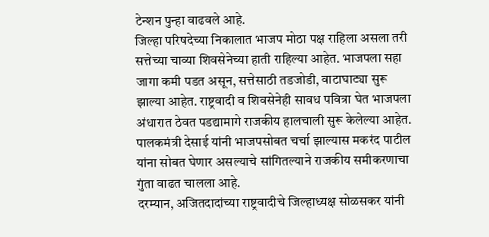टेन्शन पुन्हा वाढवले आहे.
जिल्हा परिषदेच्या निकालात भाजप मोठा पक्ष राहिला असला तरी सत्तेच्या चाव्या शिवसेनेच्या हाती राहिल्या आहेत. भाजपला सहा जागा कमी पडत असून, सत्तेसाठी तडजोडी, वाटाघाट्या सुरू झाल्या आहेत. राष्ट्रवादी व शिवसेनेही सावध पवित्रा घेत भाजपला अंधारात ठेवत पडद्यामागे राजकीय हालचाली सुरू केलेल्या आहेत. पालकमंत्री देसाई यांनी भाजपसोबत चर्चा झाल्यास मकरंद पाटील यांना सोबत घेणार असल्याचे सांगितल्याने राजकीय समीकरणाचा गुंता वाढत चालला आहे.
दरम्यान, अजितदादांच्या राष्ट्रवादीचे जिल्हाध्यक्ष सोळसकर यांनी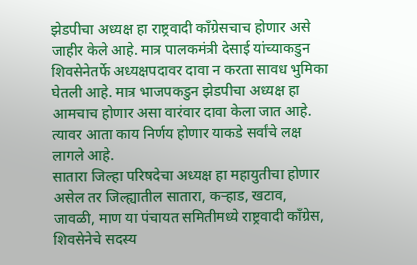झेडपीचा अध्यक्ष हा राष्ट्रवादी कॉंग्रेसचाच होणार असे जाहीर केले आहे. मात्र पालकमंत्री देसाई यांच्याकडुन शिवसेनेतर्फे अध्यक्षपदावर दावा न करता सावध भुमिका घेतली आहे. मात्र भाजपकडुन झेडपीचा अध्यक्ष हा आमचाच होणार असा वारंवार दावा केला जात आहे. त्यावर आता काय निर्णय होणार याकडे सर्वांचे लक्ष लागले आहे.
सातारा जिल्हा परिषदेचा अध्यक्ष हा महायुतीचा होणार असेल तर जिल्ह्यातील सातारा, कऱ्हाड, खटाव, जावळी, माण या पंचायत समितीमध्ये राष्ट्रवादी कॉंग्रेस, शिवसेनेचे सदस्य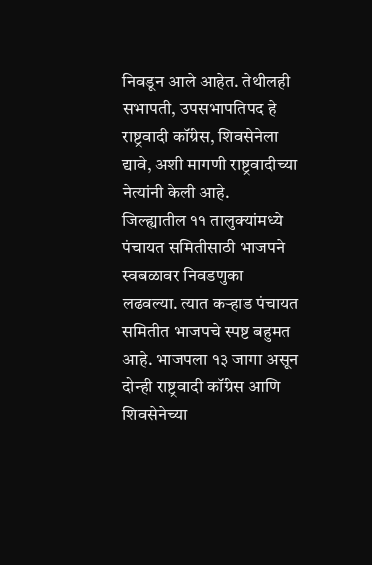निवडून आले आहेत. तेथीलही सभापती, उपसभापतिपद हे राष्ट्रवादी कॉंग्रेस, शिवसेनेला द्यावे, अशी मागणी राष्ट्रवादीच्या नेत्यांनी केली आहे.
जिल्ह्यातील ११ तालुक्यांमध्ये पंचायत समितीसाठी भाजपने स्वबळावर निवडणुका लढवल्या. त्यात कऱ्हाड पंचायत समितीत भाजपचे स्पष्ट बहुमत आहे. भाजपला १३ जागा असून दोन्ही राष्ट्रवादी कॉंग्रेस आणि शिवसेनेच्या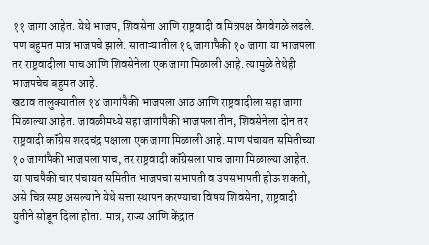११ जागा आहेत. येथे भाजप, शिवसेना आणि राष्ट्रवादी व मित्रपक्ष वेगवेगळे लढले. पण बहुमत मात्र भाजपचे झाले. साताऱ्यातील १६ जागापैकी १० जागा या भाजपला तर राष्ट्रवादीला पाच आणि शिवसेनेला एक जागा मिळाली आहे. त्यामुळे तेथेही भाजपचेच बहुमत आहे.
खटाव तालुक्यातील १४ जागांपैकी भाजपला आठ आणि राष्ट्रवादीला सहा जागा मिळाल्या आहेत. जावळीमध्ये सहा जागांपैकी भाजपला तीन, शिवसेनेला दोन तर राष्ट्रवादी कॉंग्रेस शरदचंद्र पक्षाला एक जागा मिळाली आहे. माण पंचायत समितीच्या १० जागांपैकी भाजपला पाच, तर राष्ट्रवादी कॉंग्रेसला पाच जागा मिळाल्या आहेत. या पाचपैकी चार पंचायत समितीत भाजपचा सभापती व उपसभापती होऊ शकतो, असे चित्र स्पष्ट असल्याने येथे सत्ता स्थापन करण्याचा विषय शिवसेना, राष्ट्रवादी युतीने सोडून दिला होता. मात्र, राज्य आणि केंद्रात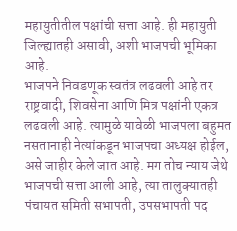महायुतीतील पक्षांची सत्ता आहे. ही महायुती जिल्ह्यातही असावी, अशी भाजपची भूमिका आहे.
भाजपने निवडणूक स्वतंत्र लढवली आहे तर राष्ट्रवादी, शिवसेना आणि मित्र पक्षांनी एकत्र लढवली आहे. त्यामुळे यावेळी भाजपला बहुमत नसतानाही नेत्यांकडून भाजपचा अध्यक्ष होईल, असे जाहीर केले जात आहे. मग तोच न्याय जेथे भाजपची सत्ता आली आहे, त्या तालुक्यातही पंचायत समिती सभापती, उपसभापती पद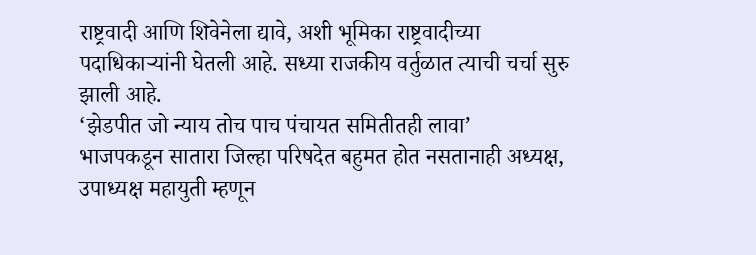राष्ट्रवादी आणि शिवेनेला द्यावे, अशी भूमिका राष्ट्रवादीच्या पदाधिकाऱ्यांनी घेतली आहे. सध्या राजकीय वर्तुळात त्याची चर्चा सुरु झाली आहे.
‘झेडपीत जो न्याय तोच पाच पंचायत समितीतही लावा’
भाजपकडून सातारा जिल्हा परिषदेत बहुमत होत नसतानाही अध्यक्ष, उपाध्यक्ष महायुती म्हणून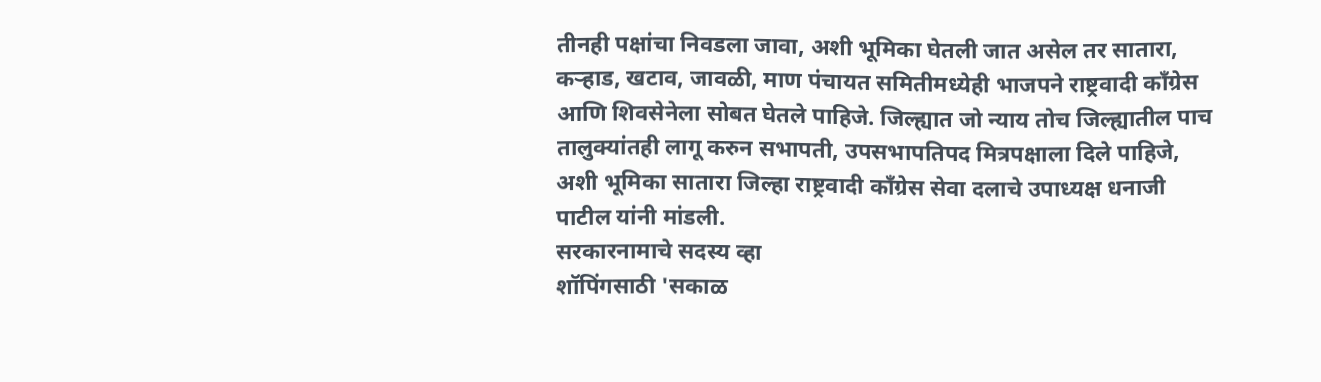तीनही पक्षांचा निवडला जावा, अशी भूमिका घेतली जात असेल तर सातारा, कऱ्हाड, खटाव, जावळी, माण पंचायत समितीमध्येही भाजपने राष्ट्रवादी कॉंग्रेस आणि शिवसेनेला सोबत घेतले पाहिजे. जिल्ह्यात जो न्याय तोच जिल्ह्यातील पाच तालुक्यांतही लागू करुन सभापती, उपसभापतिपद मित्रपक्षाला दिले पाहिजे, अशी भूमिका सातारा जिल्हा राष्ट्रवादी काँग्रेस सेवा दलाचे उपाध्यक्ष धनाजी पाटील यांनी मांडली.
सरकारनामाचे सदस्य व्हा
शॉपिंगसाठी 'सकाळ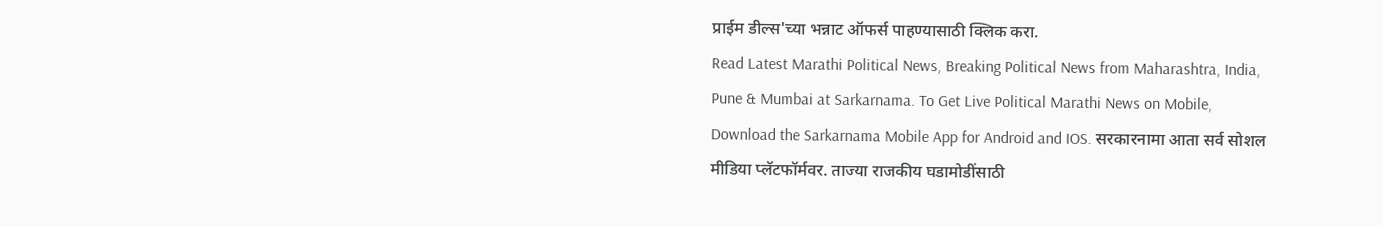प्राईम डील्स'च्या भन्नाट ऑफर्स पाहण्यासाठी क्लिक करा.
Read Latest Marathi Political News, Breaking Political News from Maharashtra, India, Pune & Mumbai at Sarkarnama. To Get Live Political Marathi News on Mobile, Download the Sarkarnama Mobile App for Android and IOS. सरकारनामा आता सर्व सोशल मीडिया प्लॅटफॉर्मवर. ताज्या राजकीय घडामोडींसाठी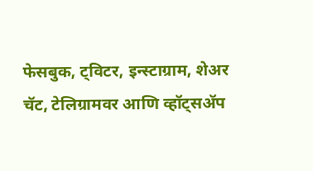फेसबुक, ट्विटर, इन्स्टाग्राम, शेअर चॅट, टेलिग्रामवर आणि व्हॉट्सॲप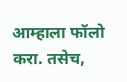आम्हाला फॉलो करा. तसेच,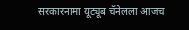सरकारनामा यूट्यूब चॅनेलला आजच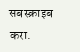सबस्क्राइब करा.